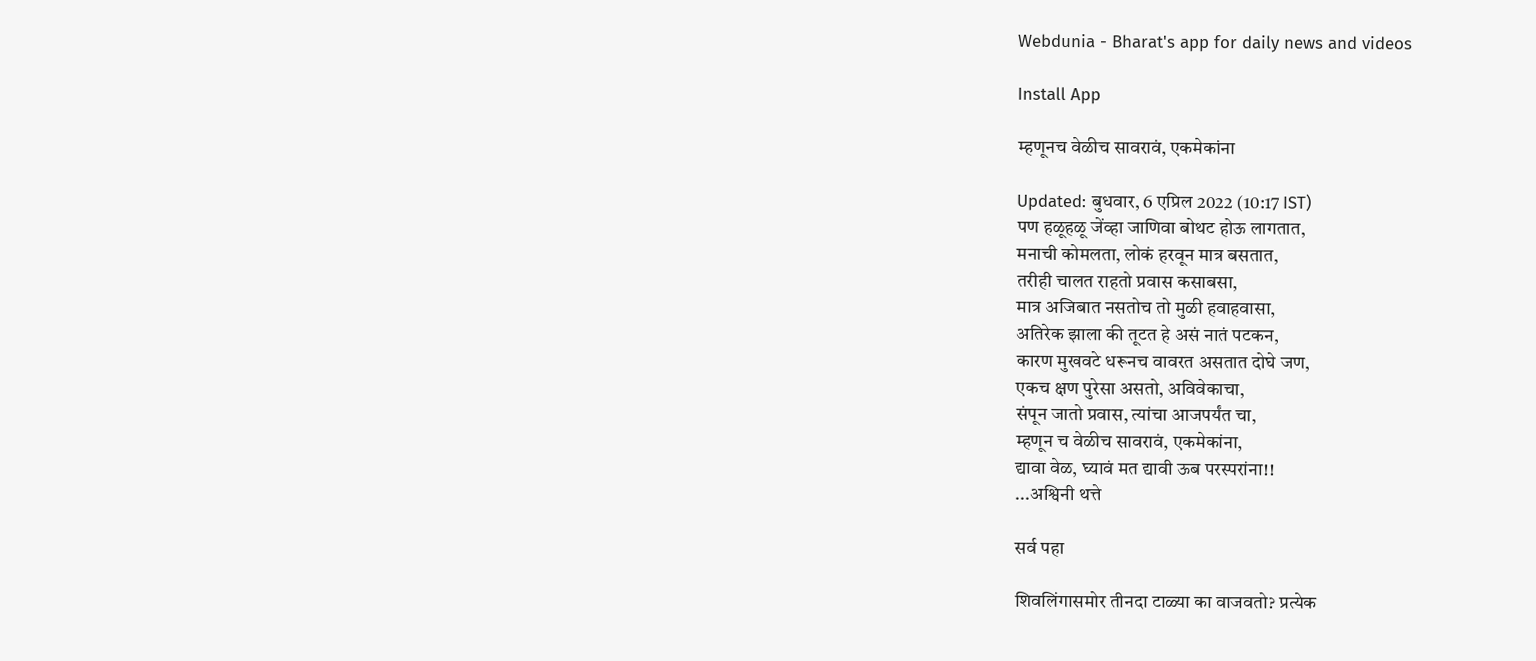Webdunia - Bharat's app for daily news and videos

Install App

म्हणूनच वेळीच सावरावं, एकमेकांना

Updated: बुधवार, 6 एप्रिल 2022 (10:17 IST)
पण हळूहळू जेंव्हा जाणिवा बोथट होऊ लागतात,
मनाची कोमलता, लोकं हरवून मात्र बसतात,
तरीही चालत राहतो प्रवास कसाबसा,
मात्र अजिबात नसतोच तो मुळी हवाहवासा,
अतिरेक झाला की तूटत हे असं नातं पटकन,
कारण मुखवटे धरूनच वावरत असतात दोघे जण,
एकच क्षण पुरेसा असतो, अविवेकाचा,
संपून जातो प्रवास, त्यांचा आजपर्यंत चा,
म्हणून च वेळीच सावरावं, एकमेकांना,
द्यावा वेळ, घ्यावं मत द्यावी ऊब परस्परांना!!
...अश्विनी थत्ते

सर्व पहा

शिवलिंगासमोर तीनदा टाळ्या का वाजवतो? प्रत्येक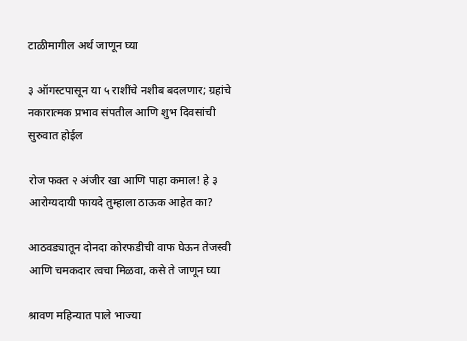टाळीमागील अर्थ जाणून घ्या

३ ऑगस्टपासून या ५ राशींचे नशीब बदलणार; ग्रहांचे नकारात्मक प्रभाव संपतील आणि शुभ दिवसांची सुरुवात होईल

रोज फक्त २ अंजीर खा आणि पाहा कमाल! हे ३ आरोग्यदायी फायदे तुम्हाला ठाऊक आहेत का?

आठवड्यातून दोनदा कोरफडीची वाफ घेऊन तेजस्वी आणि चमकदार त्वचा मिळवा, कसे ते जाणून घ्या

श्रावण महिन्यात पाले भाज्या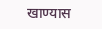खाण्यास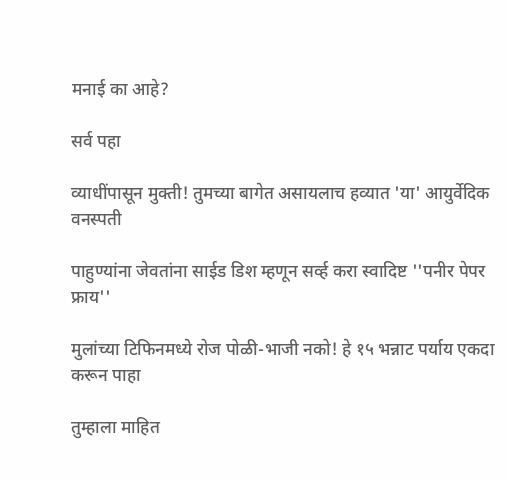मनाई का आहे?

सर्व पहा

व्याधींपासून मुक्ती! तुमच्या बागेत असायलाच हव्यात 'या' आयुर्वेदिक वनस्पती

पाहुण्यांना जेवतांना साईड डिश म्हणून सर्व्ह करा स्वादिष्ट ''पनीर पेपर फ्राय''

मुलांच्या टिफिनमध्ये रोज पोळी-भाजी नको! हे १५ भन्नाट पर्याय एकदा करून पाहा

तुम्हाला माहित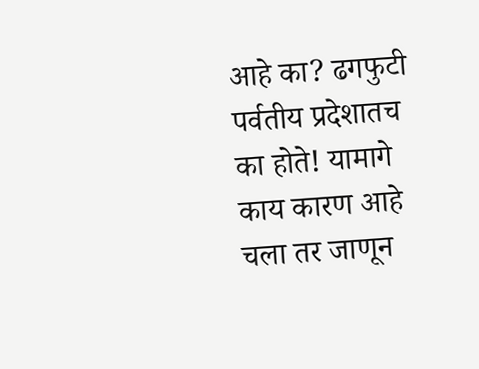आहे का? ढगफुटी पर्वतीय प्रदेशातच का होते! यामागे काय कारण आहे चला तर जाणून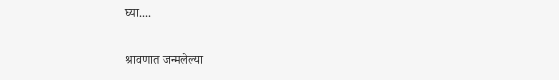घ्या....

श्रावणात जन्मलेल्या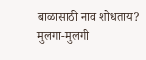बाळासाठी नाव शोधताय? मुलगा-मुलगी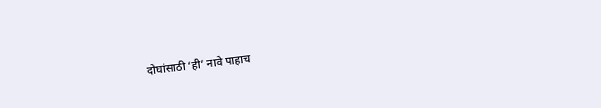दोघांसाठी ‘ही’ नावे पाहाच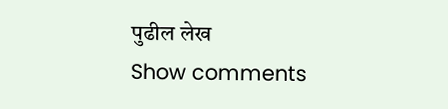पुढील लेख
Show comments